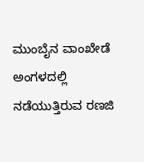ಮುಂಬೈನ ವಾಂಖೇಡೆ ಅಂಗಳದಲ್ಲಿ ನಡೆಯುತ್ತಿರುವ ರಣಜಿ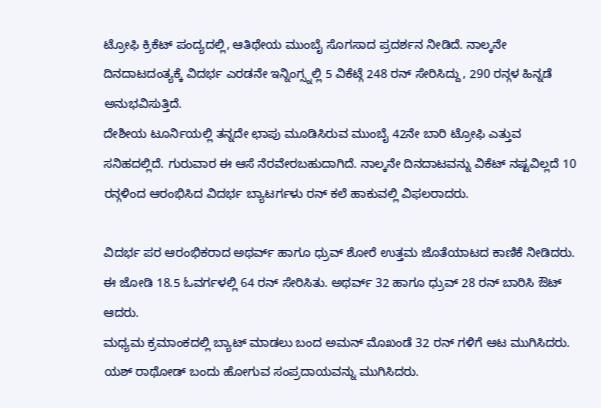ಟ್ರೋಫಿ ಕ್ರಿಕೆಟ್ ಪಂದ್ಯದಲ್ಲಿ, ಆತಿಥೇಯ ಮುಂಬೈ ಸೊಗಸಾದ ಪ್ರದರ್ಶನ ನೀಡಿದೆ. ನಾಲ್ಕನೇ ದಿನದಾಟದಂತ್ಯಕ್ಕೆ ವಿದರ್ಭ ಎರಡನೇ ಇನ್ನಿಂಗ್ಸ್ನಲ್ಲಿ 5 ವಿಕೆಟ್ಗೆ 248 ರನ್ ಸೇರಿಸಿದ್ದು, 290 ರನ್ಗಳ ಹಿನ್ನಡೆ ಅನುಭವಿಸುತ್ತಿದೆ.
ದೇಶೀಯ ಟೂರ್ನಿಯಲ್ಲಿ ತನ್ನದೇ ಛಾಪು ಮೂಡಿಸಿರುವ ಮುಂಬೈ 42ನೇ ಬಾರಿ ಟ್ರೋಫಿ ಎತ್ತುವ ಸನಿಹದಲ್ಲಿದೆ. ಗುರುವಾರ ಈ ಆಸೆ ನೆರವೇರಬಹುದಾಗಿದೆ. ನಾಲ್ಕನೇ ದಿನದಾಟವನ್ನು ವಿಕೆಟ್ ನಷ್ಟವಿಲ್ಲದೆ 10 ರನ್ಗಳಿಂದ ಆರಂಭಿಸಿದ ವಿದರ್ಭ ಬ್ಯಾಟರ್ಗಳು ರನ್ ಕಲೆ ಹಾಕುವಲ್ಲಿ ವಿಫಲರಾದರು.

ವಿದರ್ಭ ಪರ ಆರಂಭಿಕರಾದ ಅಥರ್ವ್ ಹಾಗೂ ಧ್ರುವ್ ಶೋರೆ ಉತ್ತಮ ಜೊತೆಯಾಟದ ಕಾಣಿಕೆ ನೀಡಿದರು. ಈ ಜೋಡಿ 18.5 ಓವರ್ಗಳಲ್ಲಿ 64 ರನ್ ಸೇರಿಸಿತು. ಅಥರ್ವ್ 32 ಹಾಗೂ ಧ್ರುವ್ 28 ರನ್ ಬಾರಿಸಿ ಔಟ್ ಆದರು.
ಮಧ್ಯಮ ಕ್ರಮಾಂಕದಲ್ಲಿ ಬ್ಯಾಟ್ ಮಾಡಲು ಬಂದ ಅಮನ್ ಮೊಖಂಡೆ 32 ರನ್ ಗಳಿಗೆ ಆಟ ಮುಗಿಸಿದರು. ಯಶ್ ರಾಥೋಡ್ ಬಂದು ಹೋಗುವ ಸಂಪ್ರದಾಯವನ್ನು ಮುಗಿಸಿದರು.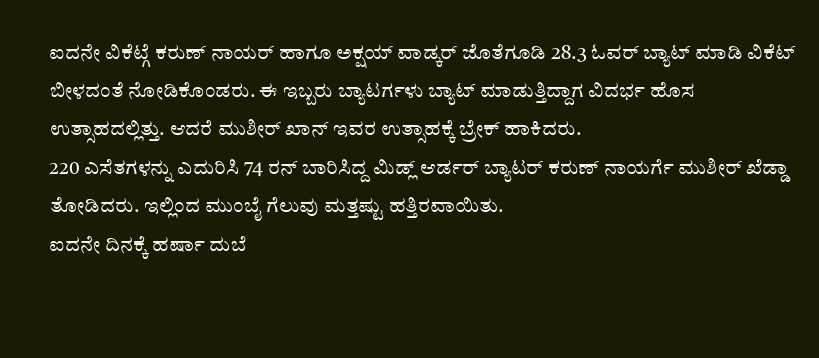ಐದನೇ ವಿಕೆಟ್ಗೆ ಕರುಣ್ ನಾಯರ್ ಹಾಗೂ ಅಕ್ಷಯ್ ವಾಡ್ಕರ್ ಜೊತೆಗೂಡಿ 28.3 ಓವರ್ ಬ್ಯಾಟ್ ಮಾಡಿ ವಿಕೆಟ್ ಬೀಳದಂತೆ ನೋಡಿಕೊಂಡರು. ಈ ಇಬ್ಬರು ಬ್ಯಾಟರ್ಗಳು ಬ್ಯಾಟ್ ಮಾಡುತ್ತಿದ್ದಾಗ ವಿದರ್ಭ ಹೊಸ ಉತ್ಸಾಹದಲ್ಲಿತ್ತು. ಆದರೆ ಮುಶೀರ್ ಖಾನ್ ಇವರ ಉತ್ಸಾಹಕ್ಕೆ ಬ್ರೇಕ್ ಹಾಕಿದರು.
220 ಎಸೆತಗಳನ್ನು ಎದುರಿಸಿ 74 ರನ್ ಬಾರಿಸಿದ್ದ ಮಿಡ್ಲ್ ಆರ್ಡರ್ ಬ್ಯಾಟರ್ ಕರುಣ್ ನಾಯರ್ಗೆ ಮುಶೀರ್ ಖೆಡ್ಡಾ ತೋಡಿದರು. ಇಲ್ಲಿಂದ ಮುಂಬೈ ಗೆಲುವು ಮತ್ತಷ್ಟು ಹತ್ತಿರವಾಯಿತು.
ಐದನೇ ದಿನಕ್ಕೆ ಹರ್ಷಾ ದುಬೆ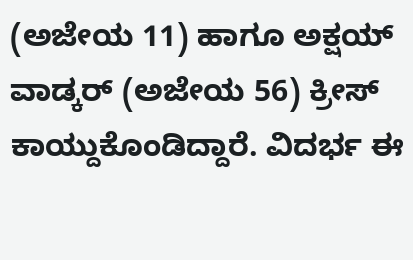(ಅಜೇಯ 11) ಹಾಗೂ ಅಕ್ಷಯ್ ವಾಡ್ಕರ್ (ಅಜೇಯ 56) ಕ್ರೀಸ್ ಕಾಯ್ದುಕೊಂಡಿದ್ದಾರೆ. ವಿದರ್ಭ ಈ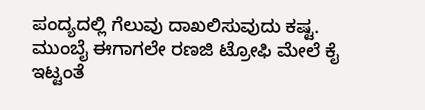ಪಂದ್ಯದಲ್ಲಿ ಗೆಲುವು ದಾಖಲಿಸುವುದು ಕಷ್ಟ. ಮುಂಬೈ ಈಗಾಗಲೇ ರಣಜಿ ಟ್ರೋಫಿ ಮೇಲೆ ಕೈ ಇಟ್ಟಂತೆ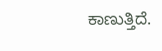ಕಾಣುತ್ತಿದೆ.